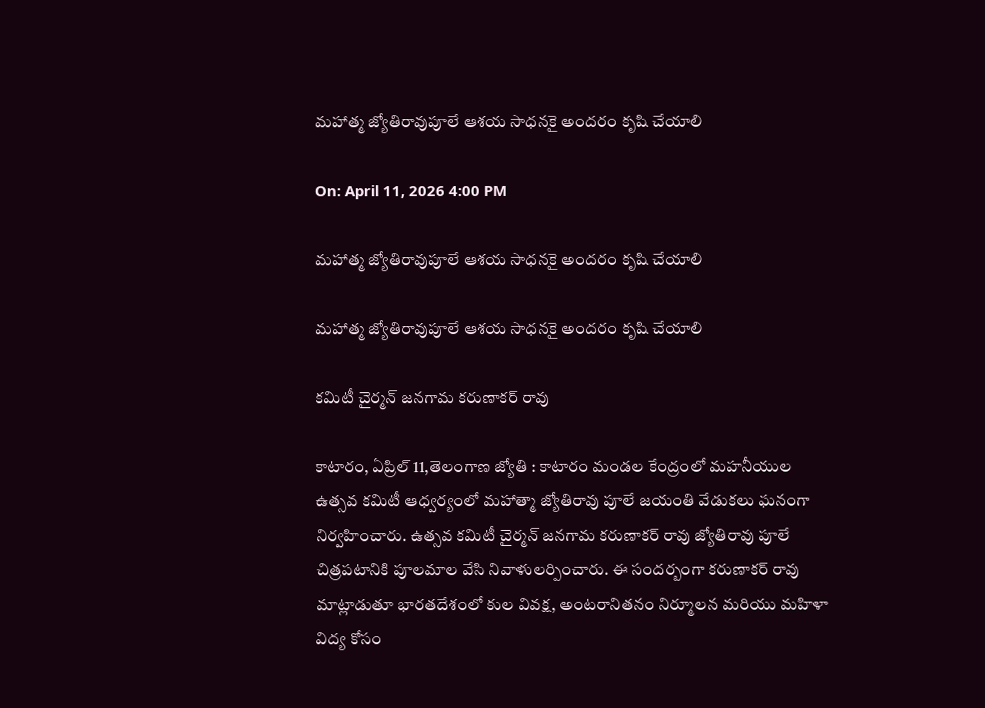మహాత్మ జ్యోతిరావుపూలే ఆశయ సాధనకై అందరం కృషి చేయాలి

On: April 11, 2026 4:00 PM

మహాత్మ జ్యోతిరావుపూలే ఆశయ సాధనకై అందరం కృషి చేయాలి

మహాత్మ జ్యోతిరావుపూలే ఆశయ సాధనకై అందరం కృషి చేయాలి

కమిటీ చైర్మన్ జనగామ కరుణాకర్ రావు

కాటారం, ఏప్రిల్ 11,తెలంగాణ జ్యోతి : కాటారం మండల కేంద్రంలో మహనీయుల ఉత్సవ కమిటీ ఆధ్వర్యంలో మహాత్మా జ్యోతిరావు పూలే జయంతి వేడుకలు ఘనంగా నిర్వహించారు. ఉత్సవ కమిటీ చైర్మన్ జనగామ కరుణాకర్ రావు జ్యోతిరావు పూలే చిత్రపటానికి పూలమాల వేసి నివాళులర్పించారు. ఈ సందర్బంగా కరుణాకర్ రావు మాట్లాడుతూ భారతదేశంలో కుల వివక్ష, అంటరానితనం నిర్మూలన మరియు మహిళా విద్య కోసం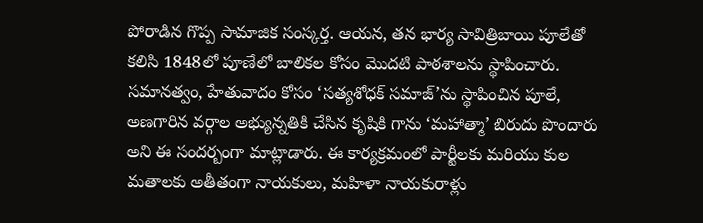పోరాడిన గొప్ప సామాజిక సంస్కర్త. ఆయన, తన భార్య సావిత్రిబాయి పూలేతో కలిసి 1848లో పూణేలో బాలికల కోసం మొదటి పాఠశాలను స్థాపించారు. సమానత్వం, హేతువాదం కోసం ‘సత్యశోధక్ సమాజ్’ను స్థాపించిన పూలే, అణగారిన వర్గాల అభ్యున్నతికి చేసిన కృషికి గాను ‘మహాత్మా’ బిరుదు పొందారు అని ఈ సందర్బంగా మాట్లాడారు. ఈ కార్యక్రమంలో పార్టీలకు మరియు కుల మతాలకు అతీతంగా నాయకులు, మహిళా నాయకురాళ్లు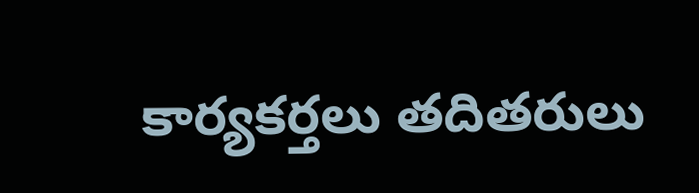కార్యకర్తలు తదితరులు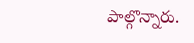పాల్గొన్నారు.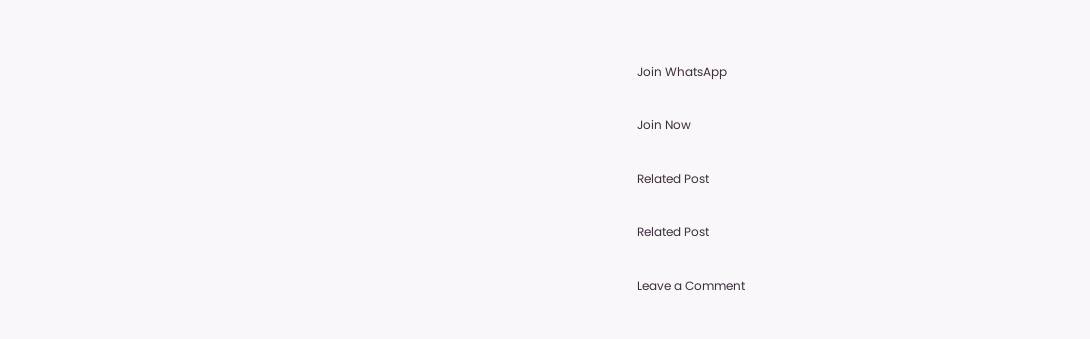Join WhatsApp

Join Now

Related Post

Related Post

Leave a Comment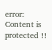error: Content is protected !!